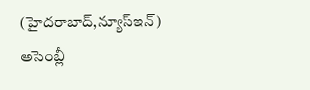(హైదరాబాద్,న్యూస్ఇన్) అసెంబ్లీ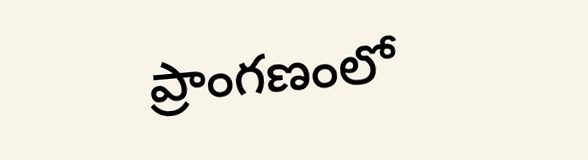ప్రాంగణంలో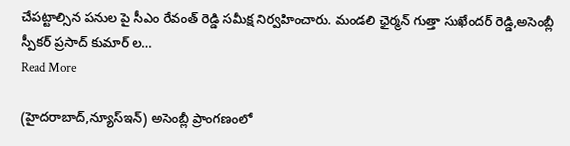చేపట్టాల్సిన పనుల పై సీఎం రేవంత్ రెడ్డి సమీక్ష నిర్వహించారు. మండలి ఛైర్మన్ గుత్తా సుఖేందర్ రెడ్డి,అసెంబ్లీ స్పీకర్ ప్రసాద్ కుమార్ ల…
Read More

(హైదరాబాద్,న్యూస్ఇన్) అసెంబ్లీ ప్రాంగణంలో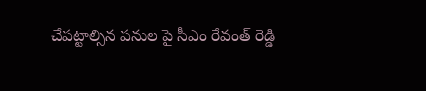చేపట్టాల్సిన పనుల పై సీఎం రేవంత్ రెడ్డి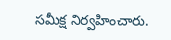సమీక్ష నిర్వహించారు.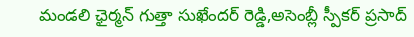మండలి ఛైర్మన్ గుత్తా సుఖేందర్ రెడ్డి,అసెంబ్లీ స్పీకర్ ప్రసాద్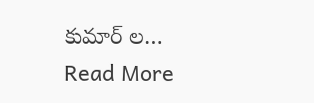కుమార్ ల…
Read More